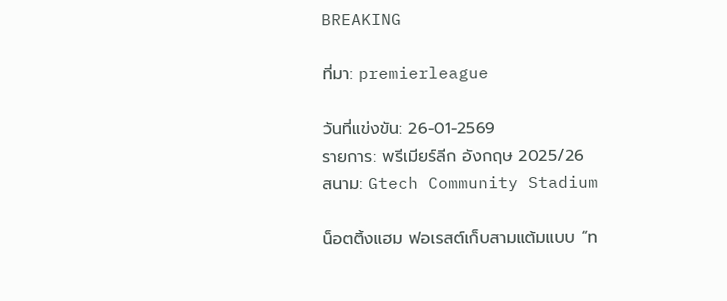BREAKING

ที่มา: premierleague

วันที่แข่งขัน: 26-01-2569
รายการ: พรีเมียร์ลีก อังกฤษ 2025/26
สนาม: Gtech Community Stadium

น็อตติ้งแฮม ฟอเรสต์เก็บสามแต้มแบบ “ท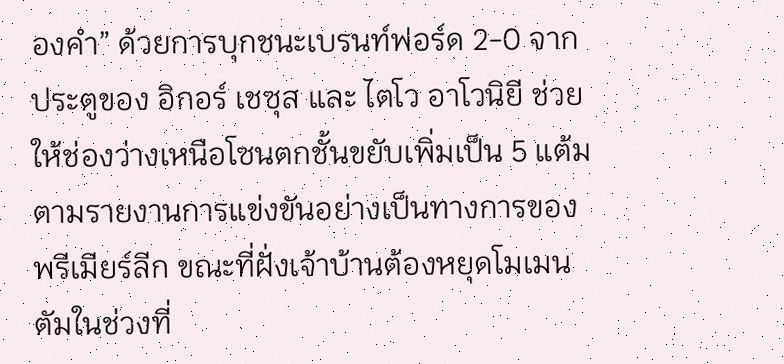องคำ” ด้วยการบุกชนะเบรนท์ฟอร์ด 2-0 จากประตูของ อิกอร์ เชซุส และ ไตโว อาโวนิยี ช่วยให้ช่องว่างเหนือโซนตกชั้นขยับเพิ่มเป็น 5 แต้มตามรายงานการแข่งขันอย่างเป็นทางการของพรีเมียร์ลีก ขณะที่ฝั่งเจ้าบ้านต้องหยุดโมเมนตัมในช่วงที่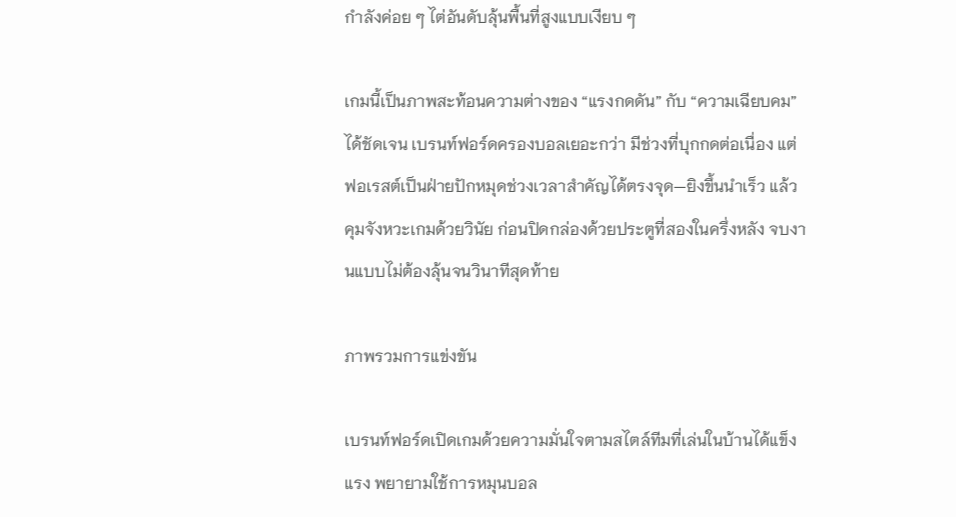กำลังค่อย ๆ ไต่อันดับลุ้นพื้นที่สูงแบบเงียบ ๆ

เกมนี้เป็นภาพสะท้อนความต่างของ “แรงกดดัน” กับ “ความเฉียบคม” ได้ชัดเจน เบรนท์ฟอร์ดครองบอลเยอะกว่า มีช่วงที่บุกกดต่อเนื่อง แต่ฟอเรสต์เป็นฝ่ายปักหมุดช่วงเวลาสำคัญได้ตรงจุด—ยิงขึ้นนำเร็ว แล้วคุมจังหวะเกมด้วยวินัย ก่อนปิดกล่องด้วยประตูที่สองในครึ่งหลัง จบงานแบบไม่ต้องลุ้นจนวินาทีสุดท้าย

ภาพรวมการแข่งขัน

เบรนท์ฟอร์ดเปิดเกมด้วยความมั่นใจตามสไตล์ทีมที่เล่นในบ้านได้แข็งแรง พยายามใช้การหมุนบอล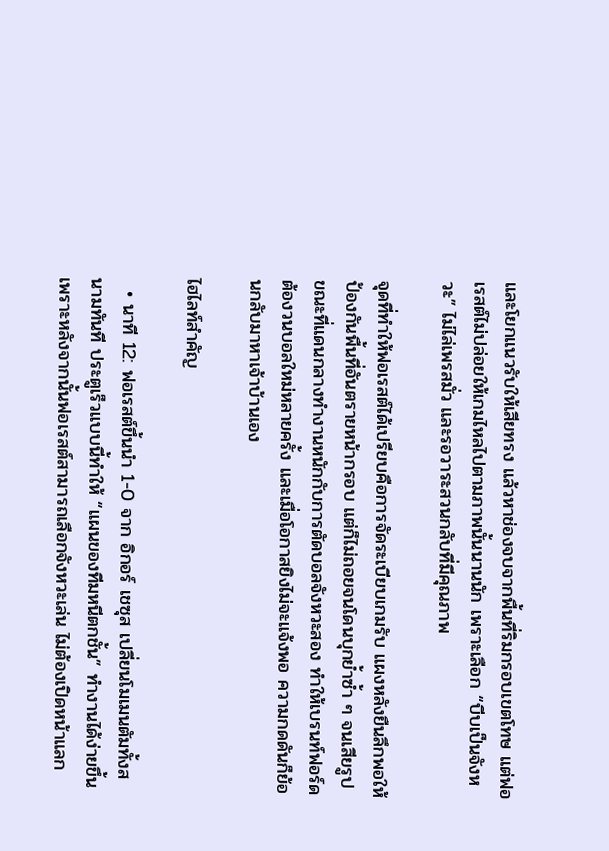และโยกแนวรับให้เสียทรง แล้วหาช่องจบจากพื้นที่ริมกรอบเขตโทษ แต่ฟอเรสต์ไม่ปล่อยให้เกมไหลไปตามภาพนั้นนานนัก เพราะเลือก “บีบเป็นจังหวะ” ไม่ไล่เพรสมั่ว และรอวาระสวนกลับที่มีคุณภาพ

จุดที่ทำให้ฟอเรสต์ได้เปรียบคือการจัดระเบียบเกมรับ แผงหลังยืนลึกพอให้ป้องกันพื้นที่อันตรายหน้ากรอบ แต่ก็ไม่ถอยจนโดนบุกย้ำซ้ำ ๆ จนเสียรูป ขณะที่แดนกลางทำงานหนักกับการตัดบอลจังหวะสอง ทำให้เบรนท์ฟอร์ดต้องวนบอลใหม่หลายครั้ง และเมื่อโอกาสยิงไม่จะแจ้งพอ ความกดดันก็ย้อนกลับมาหาเจ้าบ้านเอง

ไฮไลท์สำคัญ

  • นาที 12: ฟอเรสต์ขึ้นนำ 1-0 จาก อิกอร์ เชซุส เปลี่ยนโมเมนตัมทั้งสนามทันที ประตูเร็วแบบนี้ทำให้ “แผนของทีมหนีตกชั้น” ทำงานได้ง่ายขึ้น เพราะหลังจากนั้นฟอเรสต์สามารถเลือกจังหวะเล่น ไม่ต้องเปิดหน้าแลก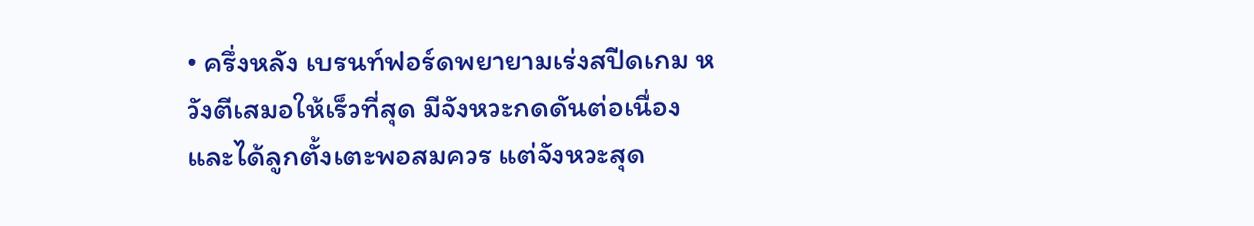• ครึ่งหลัง เบรนท์ฟอร์ดพยายามเร่งสปีดเกม หวังตีเสมอให้เร็วที่สุด มีจังหวะกดดันต่อเนื่องและได้ลูกตั้งเตะพอสมควร แต่จังหวะสุด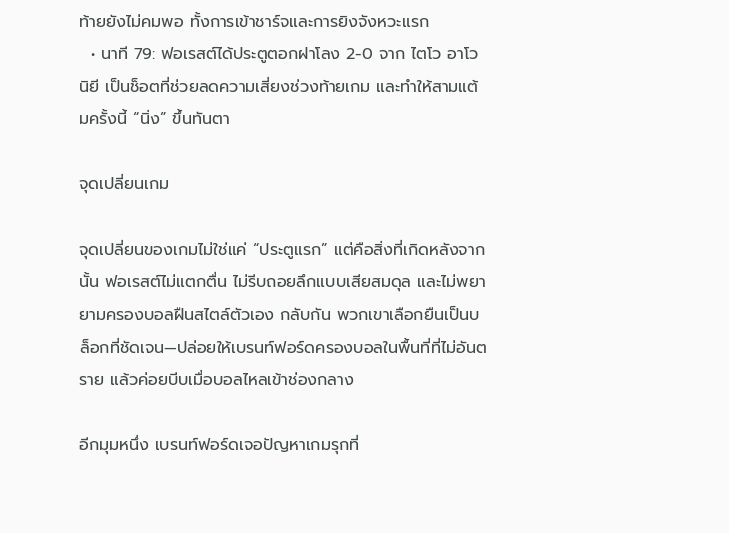ท้ายยังไม่คมพอ ทั้งการเข้าชาร์จและการยิงจังหวะแรก
  • นาที 79: ฟอเรสต์ได้ประตูตอกฝาโลง 2-0 จาก ไตโว อาโวนิยี เป็นช็อตที่ช่วยลดความเสี่ยงช่วงท้ายเกม และทำให้สามแต้มครั้งนี้ “นิ่ง” ขึ้นทันตา

จุดเปลี่ยนเกม

จุดเปลี่ยนของเกมไม่ใช่แค่ “ประตูแรก” แต่คือสิ่งที่เกิดหลังจากนั้น ฟอเรสต์ไม่แตกตื่น ไม่รีบถอยลึกแบบเสียสมดุล และไม่พยายามครองบอลฝืนสไตล์ตัวเอง กลับกัน พวกเขาเลือกยืนเป็นบล็อกที่ชัดเจน—ปล่อยให้เบรนท์ฟอร์ดครองบอลในพื้นที่ที่ไม่อันตราย แล้วค่อยบีบเมื่อบอลไหลเข้าช่องกลาง

อีกมุมหนึ่ง เบรนท์ฟอร์ดเจอปัญหาเกมรุกที่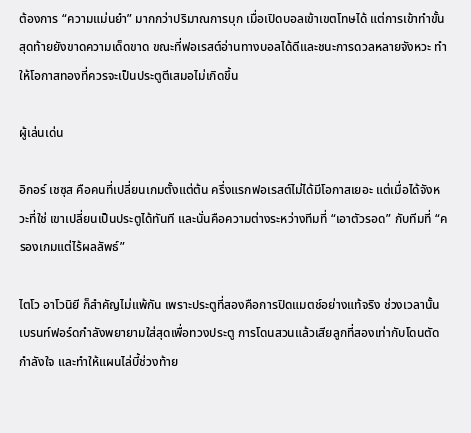ต้องการ “ความแม่นยำ” มากกว่าปริมาณการบุก เมื่อเปิดบอลเข้าเขตโทษได้ แต่การเข้าทำขั้นสุดท้ายยังขาดความเด็ดขาด ขณะที่ฟอเรสต์อ่านทางบอลได้ดีและชนะการดวลหลายจังหวะ ทำให้โอกาสทองที่ควรจะเป็นประตูตีเสมอไม่เกิดขึ้น

ผู้เล่นเด่น

อิกอร์ เชซุส คือคนที่เปลี่ยนเกมตั้งแต่ต้น ครึ่งแรกฟอเรสต์ไม่ได้มีโอกาสเยอะ แต่เมื่อได้จังหวะที่ใช่ เขาเปลี่ยนเป็นประตูได้ทันที และนั่นคือความต่างระหว่างทีมที่ “เอาตัวรอด” กับทีมที่ “ครองเกมแต่ไร้ผลลัพธ์”

ไตโว อาโวนิยี ก็สำคัญไม่แพ้กัน เพราะประตูที่สองคือการปิดแมตช์อย่างแท้จริง ช่วงเวลานั้นเบรนท์ฟอร์ดกำลังพยายามใส่สุดเพื่อทวงประตู การโดนสวนแล้วเสียลูกที่สองเท่ากับโดนตัดกำลังใจ และทำให้แผนไล่บี้ช่วงท้าย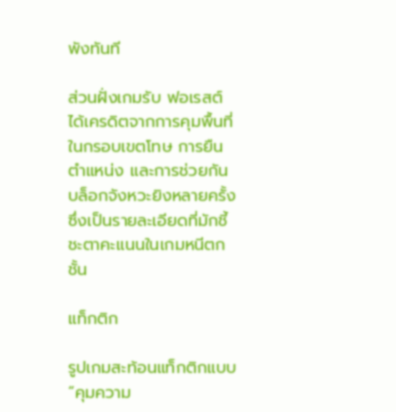พังทันที

ส่วนฝั่งเกมรับ ฟอเรสต์ได้เครดิตจากการคุมพื้นที่ในกรอบเขตโทษ การยืนตำแหน่ง และการช่วยกันบล็อกจังหวะยิงหลายครั้ง ซึ่งเป็นรายละเอียดที่มักชี้ชะตาคะแนนในเกมหนีตกชั้น

แท็กติก

รูปเกมสะท้อนแท็กติกแบบ “คุมความ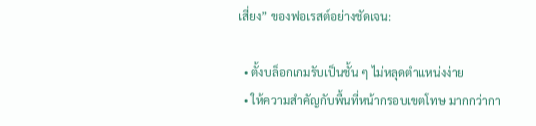เสี่ยง” ของฟอเรสต์อย่างชัดเจน:

  • ตั้งบล็อกเกมรับเป็นชั้น ๆ ไม่หลุดตำแหน่งง่าย
  • ให้ความสำคัญกับพื้นที่หน้ากรอบเขตโทษ มากกว่ากา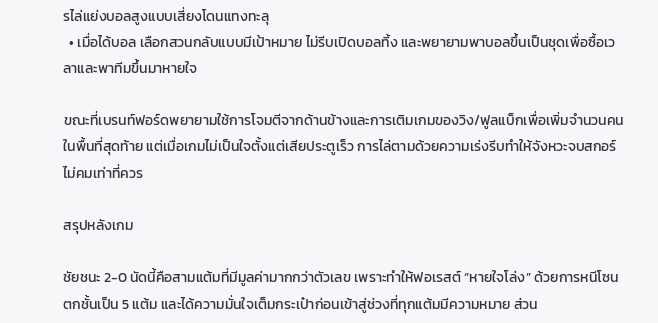รไล่แย่งบอลสูงแบบเสี่ยงโดนแทงทะลุ
  • เมื่อได้บอล เลือกสวนกลับแบบมีเป้าหมาย ไม่รีบเปิดบอลทิ้ง และพยายามพาบอลขึ้นเป็นชุดเพื่อซื้อเวลาและพาทีมขึ้นมาหายใจ

ขณะที่เบรนท์ฟอร์ดพยายามใช้การโจมตีจากด้านข้างและการเติมเกมของวิง/ฟูลแบ็กเพื่อเพิ่มจำนวนคนในพื้นที่สุดท้าย แต่เมื่อเกมไม่เป็นใจตั้งแต่เสียประตูเร็ว การไล่ตามด้วยความเร่งรีบทำให้จังหวะจบสกอร์ไม่คมเท่าที่ควร

สรุปหลังเกม

ชัยชนะ 2-0 นัดนี้คือสามแต้มที่มีมูลค่ามากกว่าตัวเลข เพราะทำให้ฟอเรสต์ “หายใจโล่ง” ด้วยการหนีโซนตกชั้นเป็น 5 แต้ม และได้ความมั่นใจเต็มกระเป๋าก่อนเข้าสู่ช่วงที่ทุกแต้มมีความหมาย ส่วน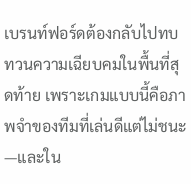เบรนท์ฟอร์ดต้องกลับไปทบทวนความเฉียบคมในพื้นที่สุดท้าย เพราะเกมแบบนี้คือภาพจำของทีมที่เล่นดีแต่ไม่ชนะ—และใน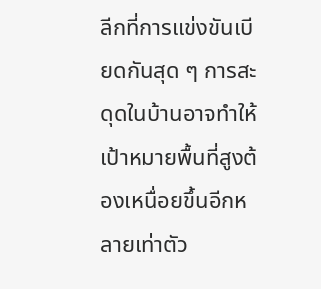ลีกที่การแข่งขันเบียดกันสุด ๆ การสะดุดในบ้านอาจทำให้เป้าหมายพื้นที่สูงต้องเหนื่อยขึ้นอีกหลายเท่าตัว